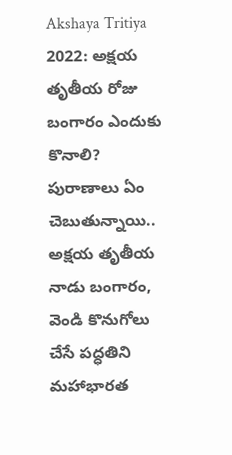Akshaya Tritiya 2022: అక్షయ తృతీయ రోజు బంగారం ఎందుకు కొనాలి? పురాణాలు ఏం చెబుతున్నాయి..
అక్షయ తృతీయ నాడు బంగారం, వెండి కొనుగోలు చేసే పద్ధతిని మహాభారత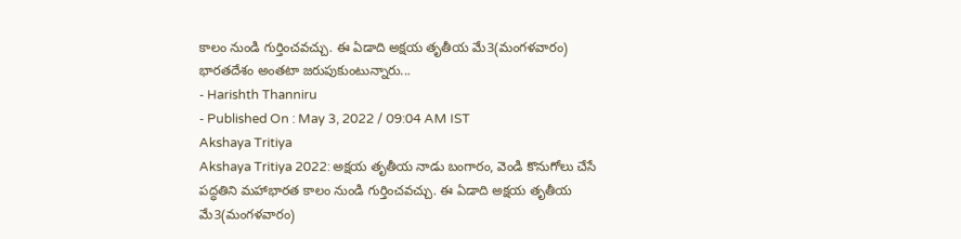కాలం నుండి గుర్తించవచ్చు. ఈ ఏడాది అక్షయ తృతీయ మే3(మంగళవారం) భారతదేశం అంతటా జరుపుకుంటున్నారు...
- Harishth Thanniru
- Published On : May 3, 2022 / 09:04 AM IST
Akshaya Tritiya
Akshaya Tritiya 2022: అక్షయ తృతీయ నాడు బంగారం, వెండి కొనుగోలు చేసే పద్ధతిని మహాభారత కాలం నుండి గుర్తించవచ్చు. ఈ ఏడాది అక్షయ తృతీయ మే3(మంగళవారం)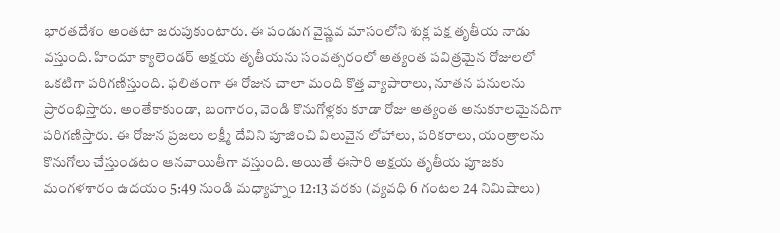భారతదేశం అంతటా జరుపుకుంటారు. ఈ పండుగ వైష్ణవ మాసంలోని శుక్ల పక్ష తృతీయ నాడు వస్తుంది. హిందూ క్యాలెండర్ అక్షయ తృతీయను సంవత్సరంలో అత్యంత పవిత్రమైన రోజులలో ఒకటిగా పరిగణిస్తుంది. ఫలితంగా ఈ రోజున చాలా మంది కొత్త వ్యాపారాలు, నూతన పనులను ప్రారంభిస్తారు. అంతేకాకుండా, బంగారం, వెండి కొనుగోళ్లకు కూడా రోజు అత్యంత అనుకూలమైనదిగా పరిగణిస్తారు. ఈ రోజున ప్రజలు లక్ష్మీ దేవిని పూజించి విలువైన లోహాలు, పరికరాలు, యంత్రాలను కొనుగోలు చేస్తుండటం ఆనవాయితీగా వస్తుంది. అయితే ఈసారి అక్షయ తృతీయ పూజకు మంగళశారం ఉదయం 5:49 నుండి మధ్యాహ్నం 12:13 వరకు (వ్యవధి 6 గంటల 24 నిమిషాలు)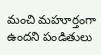మంచి మహూర్తంగా ఉందని పండితులు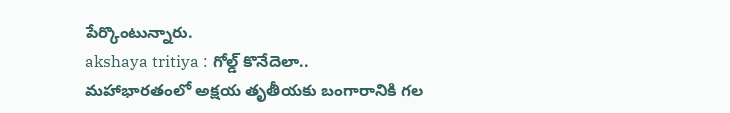పేర్కొంటున్నారు.
akshaya tritiya : గోల్డ్ కొనేదెలా..
మహాభారతంలో అక్షయ తృతీయకు బంగారానికి గల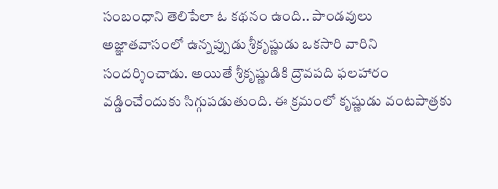సంబంధాని తెలిపేలా ఓ కథనం ఉంది.. పాండవులు అజ్ఞాతవాసంలో ఉన్నప్పుడు శ్రీకృష్ణుడు ఒకసారి వారిని సందర్శించాడు. అయితే శ్రీకృష్ణుడికి ద్రౌవపది ఫలహారం వడ్డించేందుకు సిగ్గుపడుతుంది. ఈ క్రమంలో కృష్ణుడు వంటపాత్రకు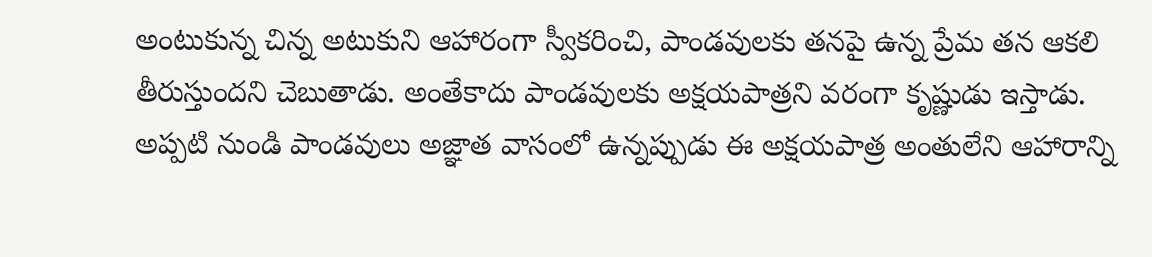అంటుకున్న చిన్న అటుకుని ఆహారంగా స్వీకరించి, పాండవులకు తనపై ఉన్న ప్రేమ తన ఆకలి తీరుస్తుందని చెబుతాడు. అంతేకాదు పాండవులకు అక్షయపాత్రని వరంగా కృష్ణుడు ఇస్తాడు. అప్పటి నుండి పాండవులు అజ్ఞాత వాసంలో ఉన్నప్పుడు ఈ అక్షయపాత్ర అంతులేని ఆహారాన్ని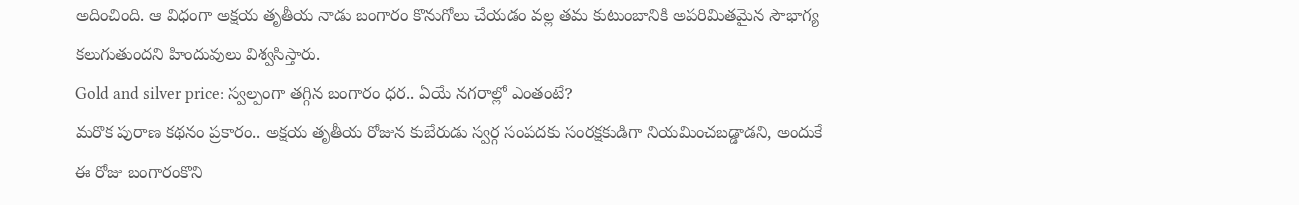అదించింది. ఆ విధంగా అక్షయ తృతీయ నాడు బంగారం కొనుగోలు చేయడం వల్ల తమ కుటుంబానికి అపరిమితమైన సౌభాగ్య కలుగుతుందని హిందువులు విశ్వసిస్తారు.
Gold and silver price: స్వల్పంగా తగ్గిన బంగారం ధర.. ఏయే నగరాల్లో ఎంతంటే?
మరొక పురాణ కథనం ప్రకారం.. అక్షయ తృతీయ రోజున కుబేరుడు స్వర్గ సంపదకు సంరక్షకుడిగా నియమించబడ్డాడని, అందుకే ఈ రోజు బంగారంకొని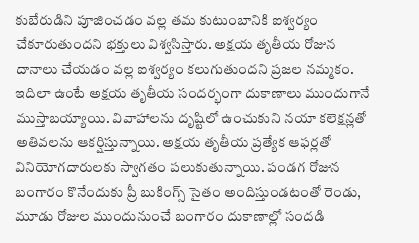కుబేరుడిని పూజించడం వల్ల తమ కుటుంబానికి ఐశ్వర్యం చేకూరుతుందని భక్తులు విశ్వసిస్తారు. అక్షయ తృతీయ రోజున దానాలు చేయడం వల్ల ఐశ్వర్యం కలుగుతుందని ప్రజల నమ్మకం. ఇదిలా ఉంటే అక్షయ తృతీయ సందర్భంగా దుకాణాలు ముందుగానే ముస్తాబయ్యాయి. వివాహాలను దృష్టిలో ఉంచుకుని నయా కలెక్షన్లతో అతివలను ఆకర్షిస్తున్నాయి. అక్షయ తృతీయ ప్రత్యేక ఆఫర్లతో వినియోగదారులకు స్వాగతం పలుకుతున్నాయి. పండగ రోజున బంగారం కొనేందుకు ప్రీ బుకింగ్స్ సైతం అందిస్తుండటంతో రెండు, మూడు రోజుల ముందునుంచే బంగారం దుకాణాల్లో సందడి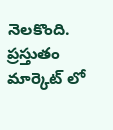నెలకొంది. ప్రస్తుతం మార్కెట్ లో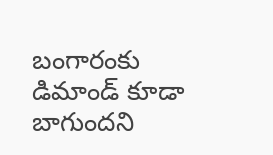బంగారంకు డిమాండ్ కూడా బాగుందని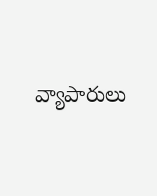వ్యాపారులు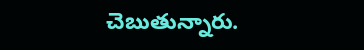చెబుతున్నారు.